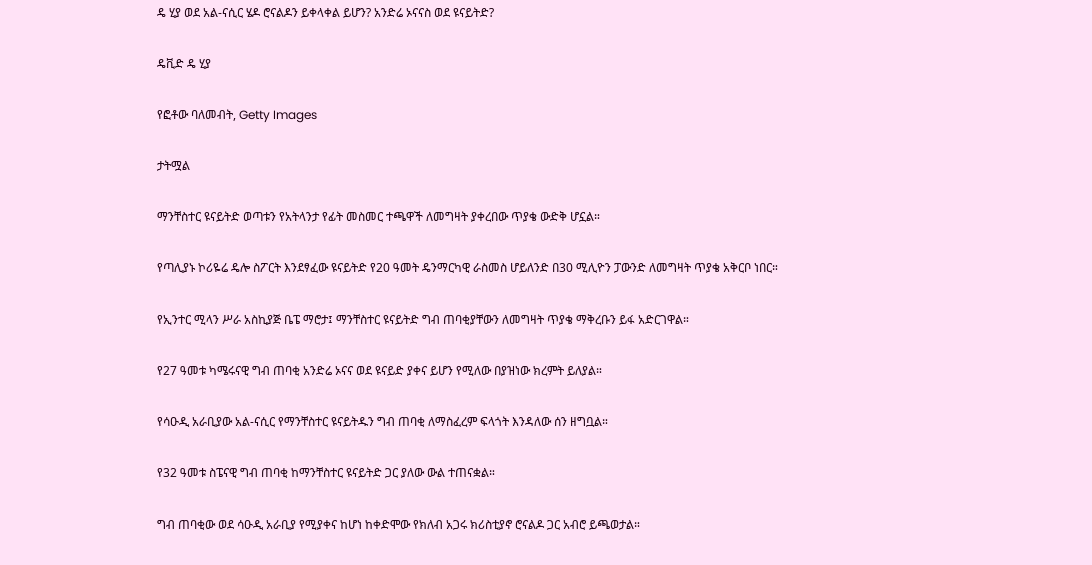ዴ ሂያ ወደ አል-ናሲር ሄዶ ሮናልዶን ይቀላቀል ይሆን? አንድሬ ኦናናስ ወደ ዩናይትድ?

ዴቪድ ዴ ሂያ

የፎቶው ባለመብት, Getty Images

ታትሟል

ማንቸስተር ዩናይትድ ወጣቱን የአትላንታ የፊት መስመር ተጫዋች ለመግዛት ያቀረበው ጥያቄ ውድቅ ሆኗል።

የጣሊያኑ ኮሪዬሬ ዴሎ ስፖርት እንደፃፈው ዩናይትድ የ20 ዓመት ዴንማርካዊ ራስመስ ሆይለንድ በ30 ሚሊዮን ፓውንድ ለመግዛት ጥያቄ አቅርቦ ነበር።

የኢንተር ሚላን ሥራ አስኪያጅ ቤፔ ማሮታ፤ ማንቸስተር ዩናይትድ ግብ ጠባቂያቸውን ለመግዛት ጥያቄ ማቅረቡን ይፋ አድርገዋል።

የ27 ዓመቱ ካሜሩናዊ ግብ ጠባቂ አንድሬ ኦናና ወደ ዩናይድ ያቀና ይሆን የሚለው በያዝነው ክረምት ይለያል።

የሳዑዲ አራቢያው አል-ናሲር የማንቸስተር ዩናይትዱን ግብ ጠባቂ ለማስፈረም ፍላጎት እንዳለው ሰን ዘግቧል።

የ32 ዓመቱ ስፔናዊ ግብ ጠባቂ ከማንቸስተር ዩናይትድ ጋር ያለው ውል ተጠናቋል።

ግብ ጠባቂው ወደ ሳዑዲ አራቢያ የሚያቀና ከሆነ ከቀድሞው የክለብ አጋሩ ክሪስቲያኖ ሮናልዶ ጋር አብሮ ይጫወታል።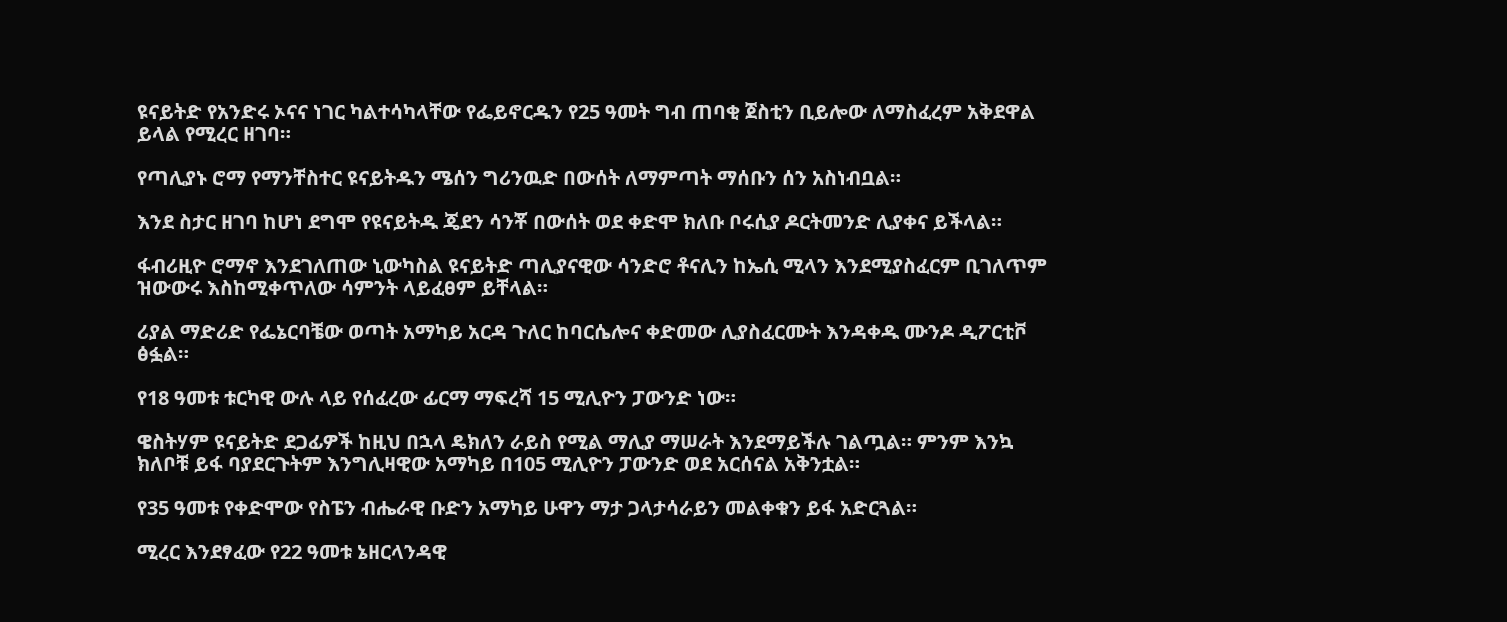ዩናይትድ የአንድሩ ኦናና ነገር ካልተሳካላቸው የፌይኖርዱን የ25 ዓመት ግብ ጠባቂ ጀስቲን ቢይሎው ለማስፈረም አቅደዋል ይላል የሚረር ዘገባ።

የጣሊያኑ ሮማ የማንቸስተር ዩናይትዱን ሜሰን ግሪንዉድ በውሰት ለማምጣት ማሰቡን ሰን አስነብቧል።

እንደ ስታር ዘገባ ከሆነ ደግሞ የዩናይትዱ ጄደን ሳንቾ በውሰት ወደ ቀድሞ ክለቡ ቦሩሲያ ዶርትመንድ ሊያቀና ይችላል።

ፋብሪዚዮ ሮማኖ እንደገለጠው ኒውካስል ዩናይትድ ጣሊያናዊው ሳንድሮ ቶናሊን ከኤሲ ሚላን እንደሚያስፈርም ቢገለጥም ዝውውሩ እስከሚቀጥለው ሳምንት ላይፈፀም ይቸላል።

ሪያል ማድሪድ የፌኔርባቼው ወጣት አማካይ አርዳ ጉለር ከባርሴሎና ቀድመው ሊያስፈርሙት እንዳቀዱ ሙንዶ ዲፖርቲቮ ፅፏል።

የ18 ዓመቱ ቱርካዊ ውሉ ላይ የሰፈረው ፊርማ ማፍረሻ 15 ሚሊዮን ፓውንድ ነው።

ዌስትሃም ዩናይትድ ደጋፊዎች ከዚህ በኋላ ዴክለን ራይስ የሚል ማሊያ ማሠራት እንደማይችሉ ገልጧል። ምንም እንኳ ክለቦቹ ይፋ ባያደርጉትም እንግሊዛዊው አማካይ በ105 ሚሊዮን ፓውንድ ወደ አርሰናል አቅንቷል።

የ35 ዓመቱ የቀድሞው የስፔን ብሔራዊ ቡድን አማካይ ሁዋን ማታ ጋላታሳራይን መልቀቁን ይፋ አድርጓል።

ሚረር እንደፃፈው የ22 ዓመቱ ኔዘርላንዳዊ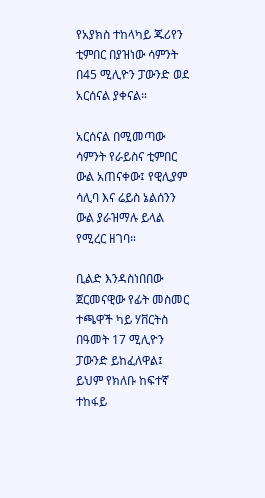የአያክስ ተከላካይ ጁሪየን ቲምበር በያዝነው ሳምንት በ45 ሚሊዮን ፓውንድ ወደ አርሰናል ያቀናል።

አርሰናል በሚመጣው ሳምንት የራይስና ቲምበር ውል አጠናቀው፤ የዊሊያም ሳሊባ እና ሬይስ ኔልሰንን ውል ያራዝማሉ ይላል የሚረር ዘገባ።

ቢልድ እንዳስነበበው ጀርመናዊው የፊት መስመር ተጫዋች ካይ ሃቨርትስ በዓመት 17 ሚሊዮን ፓውንድ ይከፈለዋል፤ ይህም የክለቡ ከፍተኛ ተከፋይ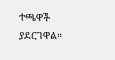ተጫዋች ያደርገዋል።